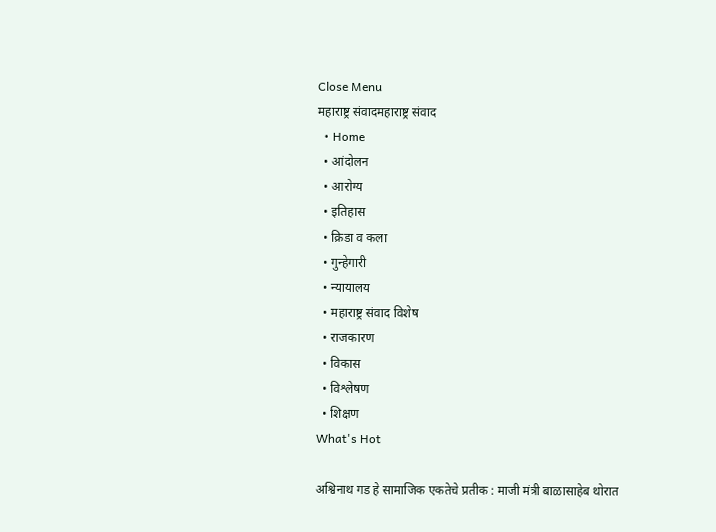Close Menu
महाराष्ट्र संवादमहाराष्ट्र संवाद
  • Home
  • आंदोलन
  • आरोग्य
  • इतिहास
  • क्रिडा व कला
  • गुन्हेगारी
  • न्यायालय
  • महाराष्ट्र संवाद विशेष
  • राजकारण
  • विकास
  • विश्लेषण
  • शिक्षण
What's Hot

अश्विनाथ गड हे सामाजिक एकतेचे प्रतीक : माजी मंत्री बाळासाहेब थोरात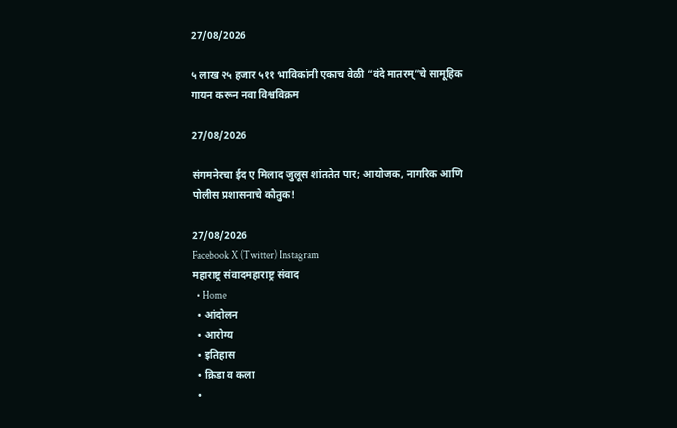27/08/2026

५ लाख २५ हजार ५११ भाविकांनी एकाच वेळी “वंदे मातरम्”चे सामूहिक गायन करून नवा विश्वविक्रम

27/08/2026

संगमनेरचा ईद ए मिलाद जुलूस शांततेत पार; आयोजक, नागरिक आणि पोलीस प्रशासनाचे कौतुक!

27/08/2026
Facebook X (Twitter) Instagram
महाराष्ट्र संवादमहाराष्ट्र संवाद
  • Home
  • आंदोलन
  • आरोग्य
  • इतिहास
  • क्रिडा व कला
  •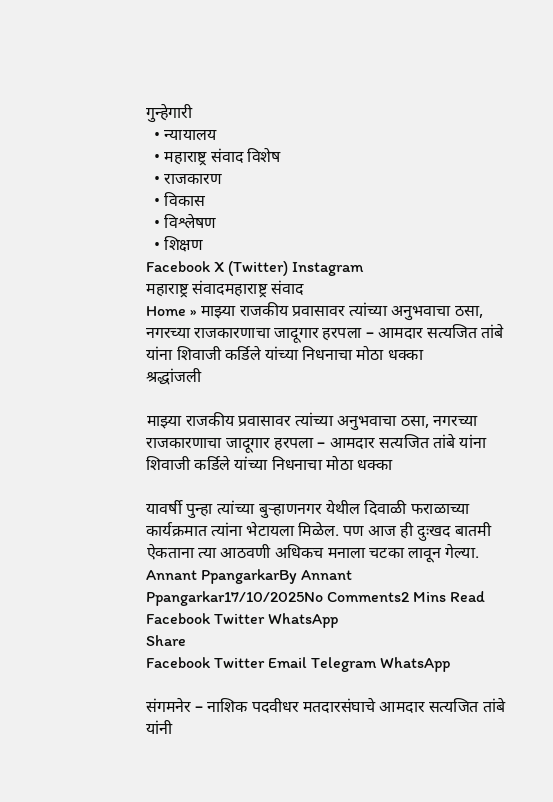गुन्हेगारी
  • न्यायालय
  • महाराष्ट्र संवाद विशेष
  • राजकारण
  • विकास
  • विश्लेषण
  • शिक्षण
Facebook X (Twitter) Instagram
महाराष्ट्र संवादमहाराष्ट्र संवाद
Home » माझ्या राजकीय प्रवासावर त्यांच्या अनुभवाचा ठसा, नगरच्या राजकारणाचा जादूगार हरपला – आमदार सत्यजित तांबे यांना शिवाजी कर्डिले यांच्या निधनाचा मोठा धक्का
श्रद्धांजली

माझ्या राजकीय प्रवासावर त्यांच्या अनुभवाचा ठसा, नगरच्या राजकारणाचा जादूगार हरपला – आमदार सत्यजित तांबे यांना शिवाजी कर्डिले यांच्या निधनाचा मोठा धक्का

यावर्षी पुन्हा त्यांच्या बुऱ्हाणनगर येथील दिवाळी फराळाच्या कार्यक्रमात त्यांना भेटायला मिळेल. पण आज ही दुःखद बातमी ऐकताना त्या आठवणी अधिकच मनाला चटका लावून गेल्या.
Annant PpangarkarBy Annant Ppangarkar17/10/2025No Comments2 Mins Read
Facebook Twitter WhatsApp
Share
Facebook Twitter Email Telegram WhatsApp

संगमनेर – नाशिक पदवीधर मतदारसंघाचे आमदार सत्यजित तांबे यांनी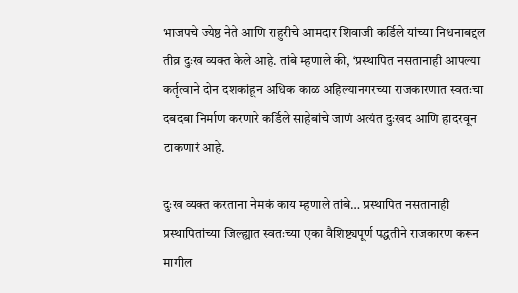भाजपचे ज्येष्ठ नेते आणि राहुरीचे आमदार शिवाजी कर्डिले यांच्या निधनाबद्दल तीव्र दुःख व्यक्त केले आहे. तांबे म्हणाले की, ‘प्रस्थापित नसतानाही आपल्या कर्तृत्वाने दोन दशकांहून अधिक काळ अहिल्यानगरच्या राजकारणात स्वतःचा दबदबा निर्माण करणारे कर्डिले साहेबांचे जाणं अत्यंत दुःखद आणि हादरवून टाकणारं आहे.

दुःख व्यक्त करताना नेमकं काय म्हणाले तांबे… प्रस्थापित नसतानाही प्रस्थापितांच्या जिल्ह्यात स्वतःच्या एका वैशिष्ट्यपूर्ण पद्धतीने राजकारण करून मागील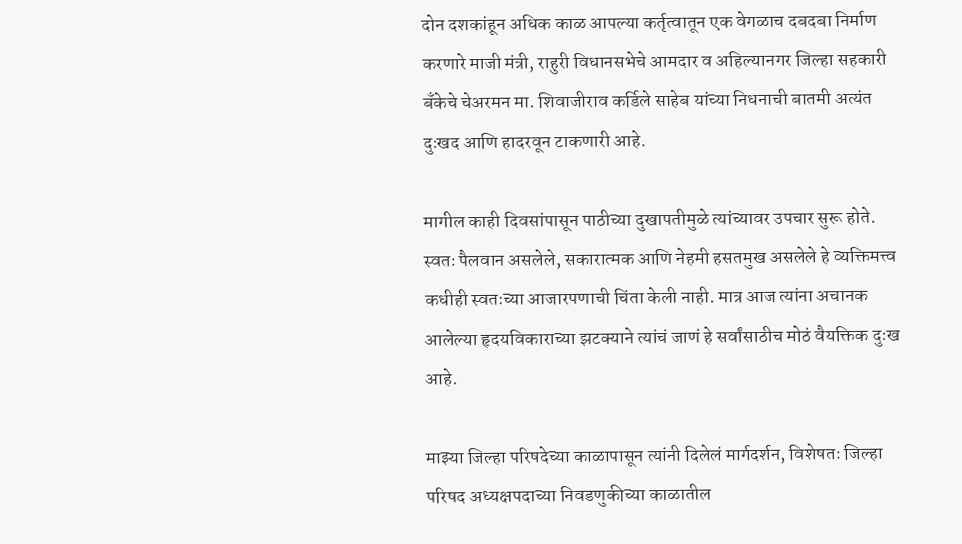दोन दशकांहून अधिक काळ आपल्या कर्तृत्वातून एक वेगळाच दबदबा निर्माण करणारे माजी मंत्री, राहुरी विधानसभेचे आमदार व अहिल्यानगर जिल्हा सहकारी बँकेचे चेअरमन मा. शिवाजीराव कर्डिले साहेब यांच्या निधनाची बातमी अत्यंत दुःखद आणि हादरवून टाकणारी आहे.

मागील काही दिवसांपासून पाठीच्या दुखापतीमुळे त्यांच्यावर उपचार सुरू होते. स्वतः पैलवान असलेले, सकारात्मक आणि नेहमी हसतमुख असलेले हे व्यक्तिमत्त्व कधीही स्वतःच्या आजारपणाची चिंता केली नाही. मात्र आज त्यांना अचानक आलेल्या हृदयविकाराच्या झटक्याने त्यांचं जाणं हे सर्वांसाठीच मोठं वैयक्तिक दुःख आहे.

माझ्या जिल्हा परिषदेच्या काळापासून त्यांनी दिलेलं मार्गदर्शन, विशेषतः जिल्हा परिषद अध्यक्षपदाच्या निवडणुकीच्या काळातील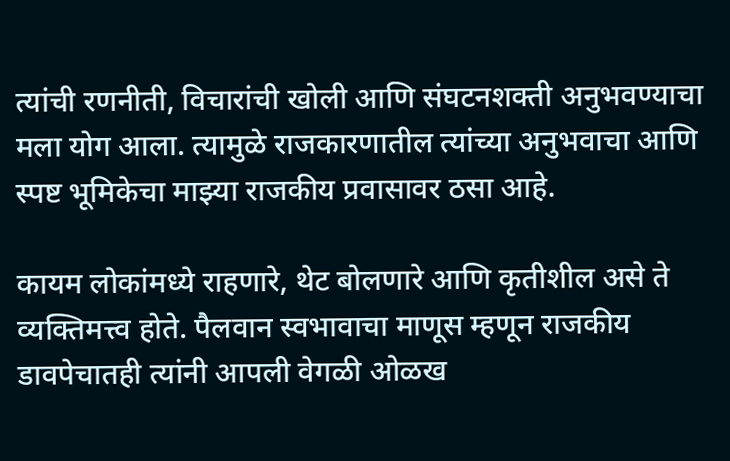त्यांची रणनीती, विचारांची खोली आणि संघटनशक्ती अनुभवण्याचा मला योग आला. त्यामुळे राजकारणातील त्यांच्या अनुभवाचा आणि स्पष्ट भूमिकेचा माझ्या राजकीय प्रवासावर ठसा आहे.

कायम लोकांमध्ये राहणारे, थेट बोलणारे आणि कृतीशील असे ते व्यक्तिमत्त्व होते. पैलवान स्वभावाचा माणूस म्हणून राजकीय डावपेचातही त्यांनी आपली वेगळी ओळख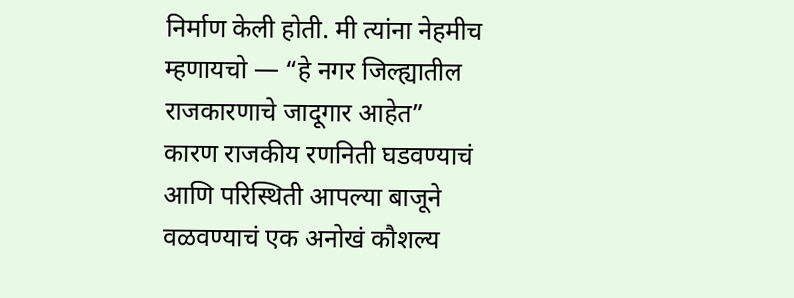निर्माण केली होती. मी त्यांना नेहमीच म्हणायचो — “हे नगर जिल्ह्यातील राजकारणाचे जादूगार आहेत” कारण राजकीय रणनिती घडवण्याचं आणि परिस्थिती आपल्या बाजूने वळवण्याचं एक अनोखं कौशल्य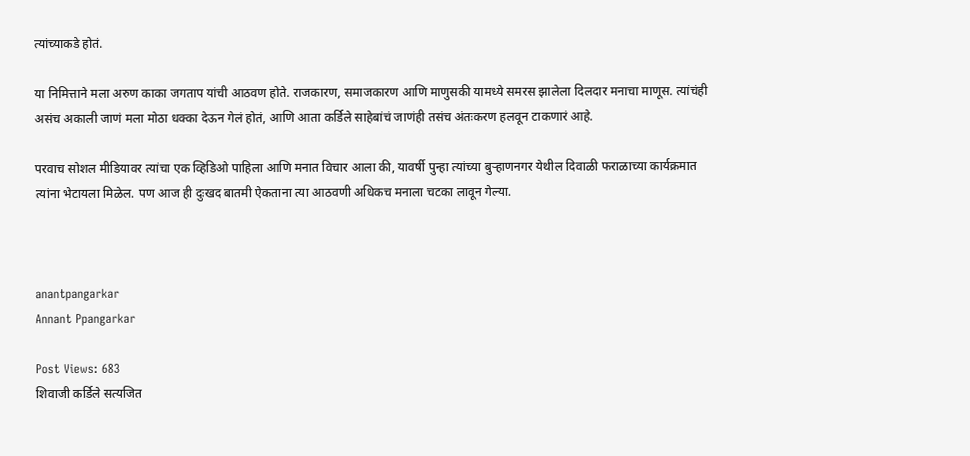त्यांच्याकडे होतं.

या निमित्ताने मला अरुण काका जगताप यांची आठवण होते. राजकारण, समाजकारण आणि माणुसकी यामध्ये समरस झालेला दिलदार मनाचा माणूस. त्यांचंही असंच अकाली जाणं मला मोठा धक्का देऊन गेलं होतं, आणि आता कर्डिले साहेबांचं जाणंही तसंच अंतःकरण हलवून टाकणारं आहे.

परवाच सोशल मीडियावर त्यांचा एक व्हिडिओ पाहिला आणि मनात विचार आला की, यावर्षी पुन्हा त्यांच्या बुऱ्हाणनगर येथील दिवाळी फराळाच्या कार्यक्रमात त्यांना भेटायला मिळेल. पण आज ही दुःखद बातमी ऐकताना त्या आठवणी अधिकच मनाला चटका लावून गेल्या.



anantpangarkar
Annant Ppangarkar

Post Views: 683
शिवाजी कर्डिले सत्यजित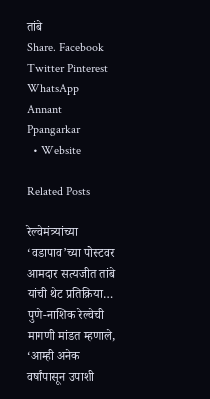तांबे
Share. Facebook Twitter Pinterest WhatsApp
Annant Ppangarkar
  • Website

Related Posts

रेल्वेमंत्र्यांच्या ‘वडापाव’च्या पोस्टवर आमदार सत्यजीत तांबे यांची थेट प्रतिक्रिया… पुणे-नाशिक रेल्वेची मागणी मांडत म्हणाले, ‘आम्ही अनेक वर्षांपासून उपाशी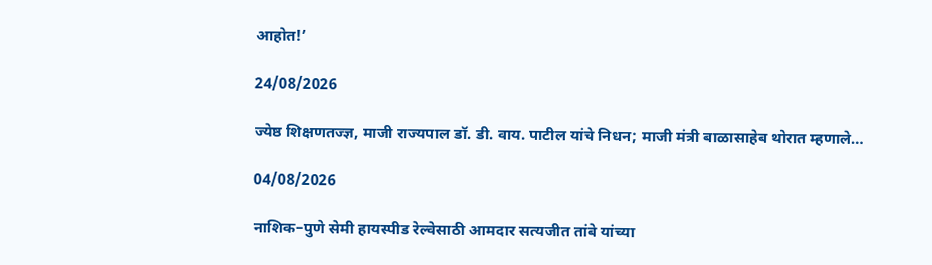आहोत!’

24/08/2026

ज्येष्ठ शिक्षणतज्ज्ञ, माजी राज्यपाल डॉ. डी. वाय. पाटील यांचे निधन; माजी मंत्री बाळासाहेब थोरात म्हणाले…

04/08/2026

नाशिक–पुणे सेमी हायस्पीड रेल्वेसाठी आमदार सत्यजीत तांबे यांच्या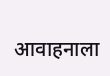आवाहनाला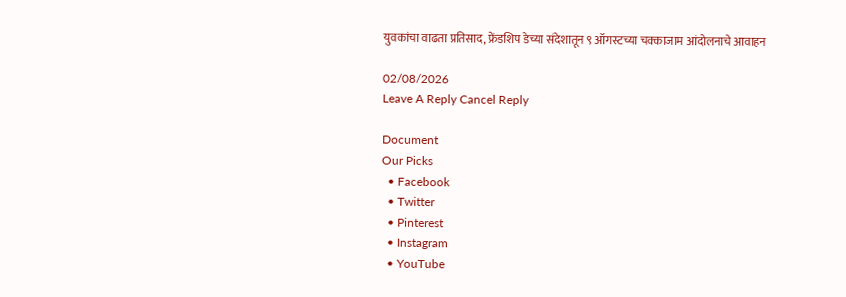युवकांचा वाढता प्रतिसाद, फ्रेंडशिप डेच्या संदेशातून ९ ऑगस्टच्या चक्काजाम आंदोलनाचे आवाहन

02/08/2026
Leave A Reply Cancel Reply

Document
Our Picks
  • Facebook
  • Twitter
  • Pinterest
  • Instagram
  • YouTube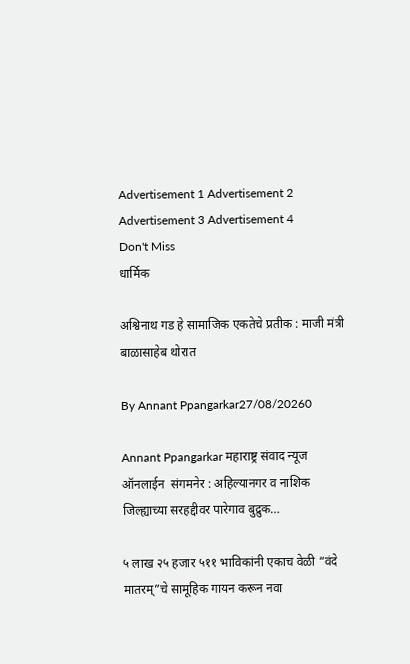Advertisement 1 Advertisement 2 Advertisement 3 Advertisement 4
Don't Miss
धार्मिक

अश्विनाथ गड हे सामाजिक एकतेचे प्रतीक : माजी मंत्री बाळासाहेब थोरात

By Annant Ppangarkar27/08/20260

Annant Ppangarkar महाराष्ट्र संवाद न्यूज ऑनलाईन  संगमनेर : अहिल्यानगर व नाशिक जिल्ह्याच्या सरहद्दीवर पारेगाव बुद्रुक…

५ लाख २५ हजार ५११ भाविकांनी एकाच वेळी “वंदे मातरम्”चे सामूहिक गायन करून नवा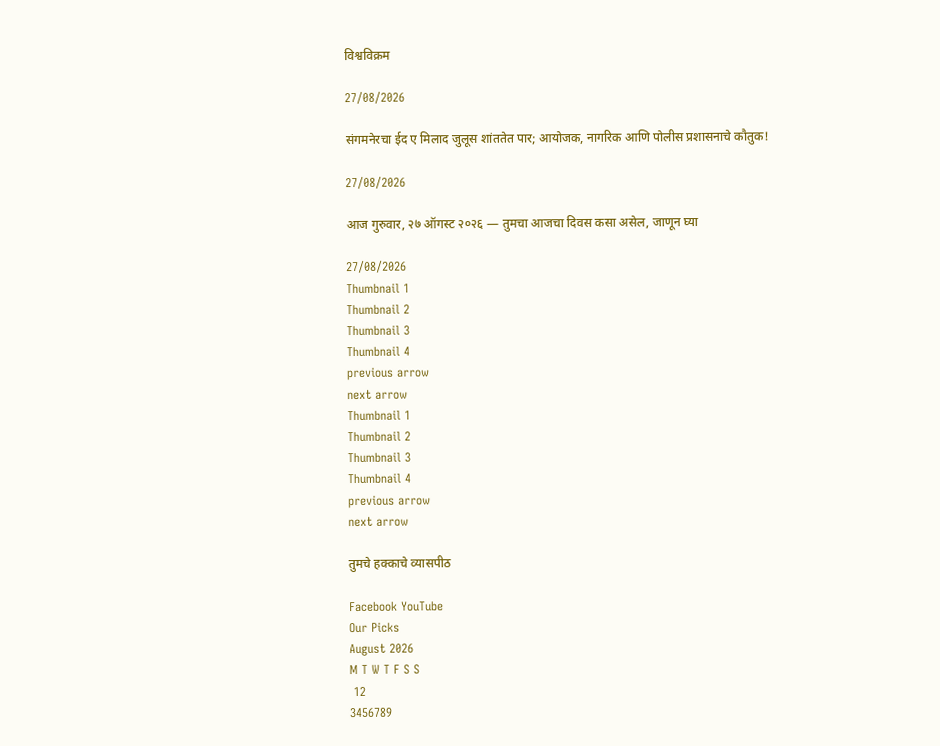विश्वविक्रम

27/08/2026

संगमनेरचा ईद ए मिलाद जुलूस शांततेत पार; आयोजक, नागरिक आणि पोलीस प्रशासनाचे कौतुक!

27/08/2026

आज गुरुवार, २७ ऑगस्ट २०२६ — तुमचा आजचा दिवस कसा असेल, जाणून घ्या

27/08/2026
Thumbnail 1
Thumbnail 2
Thumbnail 3
Thumbnail 4
previous arrow
next arrow
Thumbnail 1
Thumbnail 2
Thumbnail 3
Thumbnail 4
previous arrow
next arrow

तुमचे हक्काचे व्यासपीठ

Facebook YouTube
Our Picks
August 2026
M T W T F S S
 12
3456789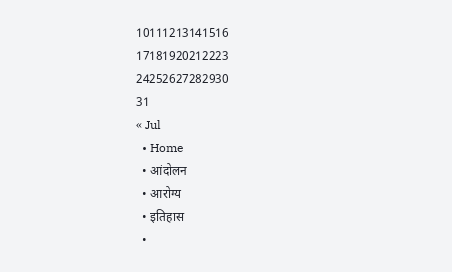10111213141516
17181920212223
24252627282930
31
« Jul
  • Home
  • आंदोलन
  • आरोग्य
  • इतिहास
  •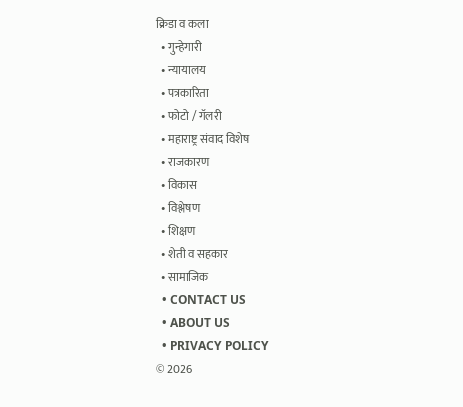क्रिडा व कला
  • गुन्हेगारी
  • न्यायालय
  • पत्रकारिता
  • फोटो / गॅलरी
  • महाराष्ट्र संवाद विशेष
  • राजकारण
  • विकास
  • विश्लेषण
  • शिक्षण
  • शेती व सहकार
  • सामाजिक
  • CONTACT US
  • ABOUT US
  • PRIVACY POLICY
© 2026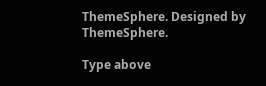ThemeSphere. Designed by ThemeSphere.

Type above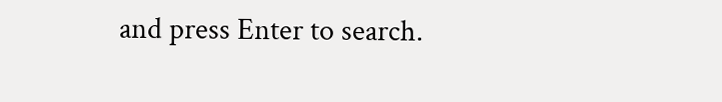and press Enter to search.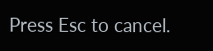Press Esc to cancel.